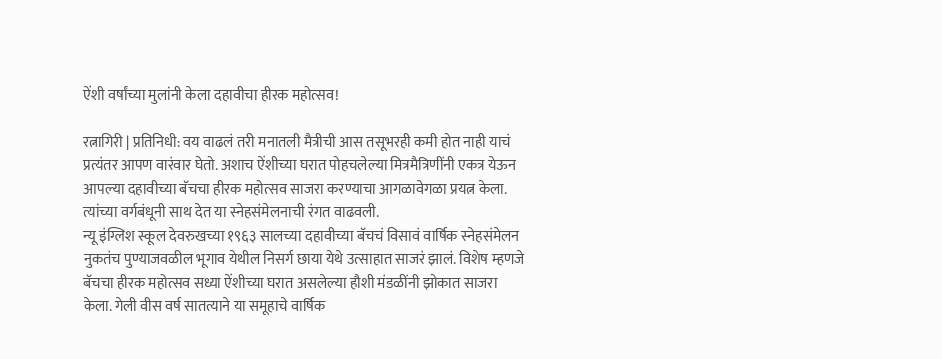ऐंशी वर्षांच्या मुलांनी केला दहावीचा हीरक महोत्सव!

रत्नागिरी | प्रतिनिधी: वय वाढलं तरी मनातली मैत्रीची आस तसूभरही कमी होत नाही याचं प्रत्यंतर आपण वारंवार घेतो. अशाच ऐंशीच्या घरात पोहचलेल्या मित्रमैत्रिणींनी एकत्र येऊन आपल्या दहावीच्या बॅचचा हीरक महोत्सव साजरा करण्याचा आगळावेगळा प्रयत्न केला. त्यांच्या वर्गबंधूनी साथ देत या स्नेहसंमेलनाची रंगत वाढवली.
न्यू इंग्लिश स्कूल देवरुखच्या १९६३ सालच्या दहावीच्या बॅचचं विसावं वार्षिक स्नेहसंमेलन नुकतंच पुण्याजवळील भूगाव येथील निसर्ग छाया येथे उत्साहात साजरं झालं. विशेष म्हणजे बॅचचा हीरक महोत्सव सध्या ऐंशीच्या घरात असलेल्या हौशी मंडळींनी झोकात साजरा केला. गेली वीस वर्ष सातत्याने या समूहाचे वार्षिक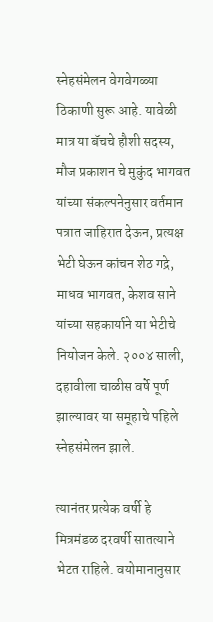स्नेहसंमेलन वेगवेगळ्या ठिकाणी सुरू आहे. यावेळी मात्र या बॅचचे हौशी सदस्य, मौज प्रकाशन चे मुकुंद भागवत यांच्या संकल्पनेनुसार वर्तमान पत्रात जाहिरात देऊन, प्रत्यक्ष भेटी घेऊन कांचन शेठ गद्रे, माधव भागवत, केशव साने यांच्या सहकार्याने या भेटीचे नियोजन केले. २००४ साली, दहावीला चाळीस वर्षे पूर्ण झाल्यावर या समूहाचे पहिले स्नेहसंमेलन झाले.

त्यानंतर प्रत्येक वर्षी हे मित्रमंडळ दरवर्षी सातत्याने भेटत राहिले. वयोमानानुसार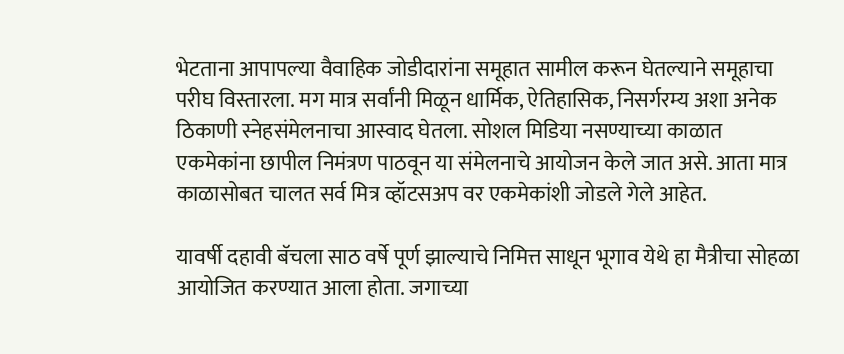भेटताना आपापल्या वैवाहिक जोडीदारांना समूहात सामील करून घेतल्याने समूहाचा परीघ विस्तारला. मग मात्र सर्वांनी मिळून धार्मिक, ऐतिहासिक, निसर्गरम्य अशा अनेक ठिकाणी स्नेहसंमेलनाचा आस्वाद घेतला. सोशल मिडिया नसण्याच्या काळात एकमेकांना छापील निमंत्रण पाठवून या संमेलनाचे आयोजन केले जात असे. आता मात्र काळासोबत चालत सर्व मित्र व्हॉटसअप वर एकमेकांशी जोडले गेले आहेत.

यावर्षी दहावी बॅचला साठ वर्षे पूर्ण झाल्याचे निमित्त साधून भूगाव येथे हा मैत्रीचा सोहळा आयोजित करण्यात आला होता. जगाच्या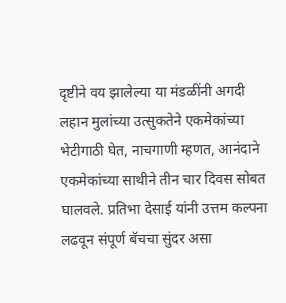दृष्टीने वय झालेल्या या मंडळींनी अगदी लहान मुलांच्या उत्सुकतेने एकमेकांच्या भेटीगाठी घेत, नाचगाणी म्हणत, आनंदाने एकमेकांच्या साथीने तीन चार दिवस सोबत घालवले. प्रतिभा देसाई यांनी उत्तम कल्पना लढवून संपूर्ण बॅचचा सुंदर असा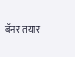बॅनर तयार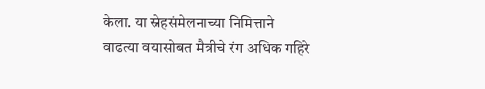केला. या स्नेहसंमेलनाच्या निमित्ताने वाढत्या वयासोबत मैत्रीचे रंग अधिक गहिरे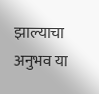झाल्याचा अनुभव या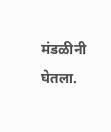मंडळीनी घेतला.